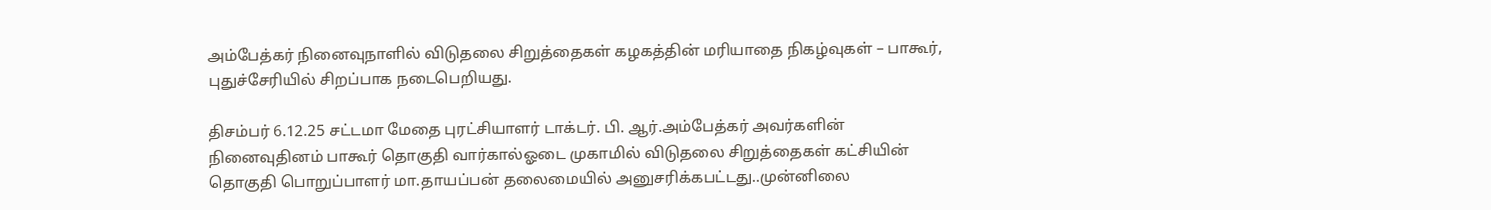அம்பேத்கர் நினைவுநாளில் விடுதலை சிறுத்தைகள் கழகத்தின் மரியாதை நிகழ்வுகள் – பாகூர், புதுச்சேரியில் சிறப்பாக நடைபெறியது.

திசம்பர் 6.12.25 சட்டமா மேதை புரட்சியாளர் டாக்டர். பி. ஆர்.அம்பேத்கர் அவர்களின் நினைவுதினம் பாகூர் தொகுதி வார்கால்ஓடை முகாமில் விடுதலை சிறுத்தைகள் கட்சியின் தொகுதி பொறுப்பாளர் மா.தாயப்பன் தலைமையில் அனுசரிக்கபட்டது..முன்னிலை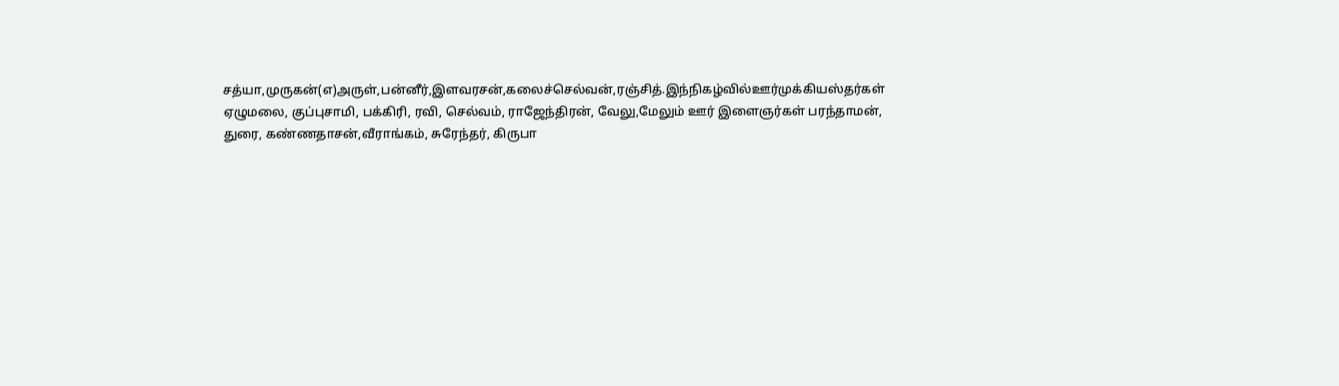சத்யா,முருகன்(எ)அருள்,பன்னீர்,இளவரசன்,கலைச்செல்வன்,ரஞ்சித்.இந்நிகழ்வில்ஊர்முக்கியஸ்தர்கள் ஏழுமலை, குப்புசாமி, பக்கிரி, ரவி, செல்வம், ராஜேந்திரன், வேலு,மேலும் ஊர் இளைஞர்கள் பரந்தாமன், துரை, கண்ணதாசன்,வீராங்கம், சுரேந்தர், கிருபா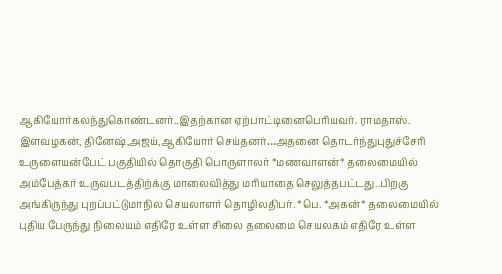ஆகியோர்கலந்துகொண்டனர்..இதற்கான ஏற்பாட்டினைபெரியவர். ராமதாஸ். இளவழகன், தினேஷ்,அஜய்,ஆகியோர் செய்தனர்…அதனை தொடர்ந்துபுதுச்சேரி உருளையன்பேட் பகுதியில் தொகுதி பொருளாலர் *மணவாளன்* தலைமையில் அம்பேத்கர் உருவபடத்திற்க்கு மாலைவித்து மரியாதை செலுத்தபட்டது..பிறகு அங்கிருந்து புறப்பட்டுமாநில செயலாளர் தொழிலதிபர். *பெ. *அகன்* தலைமையில் புதிய பேருந்து நிலையம் எதிரே உள்ள சிலை தலைமை செயலகம் எதிரே உள்ள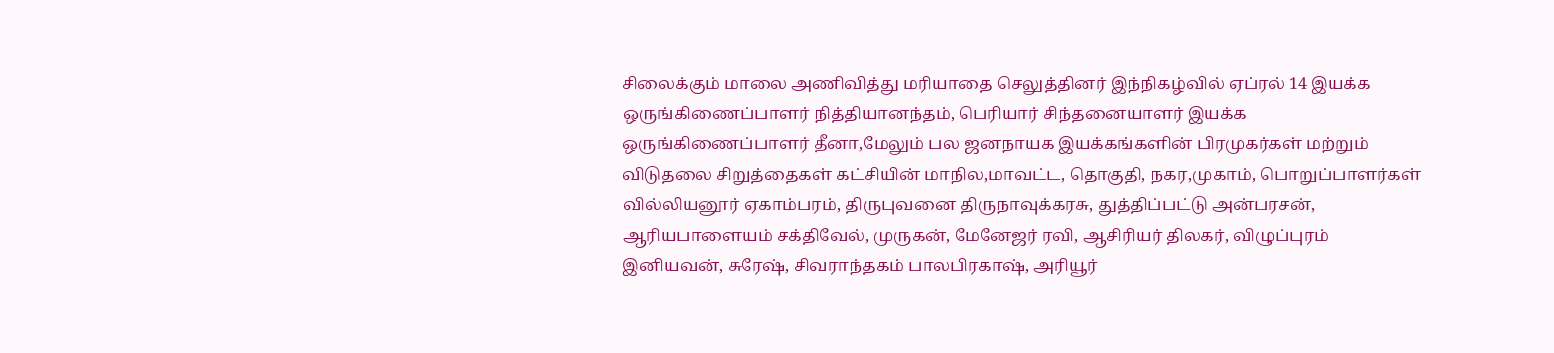சிலைக்கும் மாலை அணிவித்து மரியாதை செலுத்தினர் இந்நிகழ்வில் ஏப்ரல் 14 இயக்க ஒருங்கிணைப்பாளர் நித்தியானந்தம், பெரியார் சிந்தனையாளர் இயக்க ஒருங்கிணைப்பாளர் தீனா,மேலும் பல ஜனநாயக இயக்கங்களின் பிரமுகர்கள் மற்றும் விடுதலை சிறுத்தைகள் கட்சியின் மாநில,மாவட்ட, தொகுதி, நகர,முகாம், பொறுப்பாளர்கள் வில்லியனூர் ஏகாம்பரம், திருபுவனை திருநாவுக்கரசு, துத்திப்பட்டு அன்பரசன், ஆரியபாளையம் சக்திவேல், முருகன், மேனேஜர் ரவி, ஆசிரியர் திலகர், விழுப்புரம் இனியவன், சுரேஷ், சிவராந்தகம் பாலபிரகாஷ், அரியூர்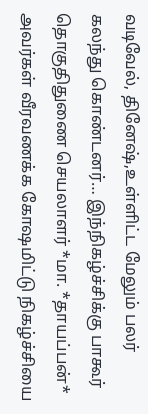வடிவேல், தினேஷ்,உள்ளிட்ட மேலும் பலர் கலந்து கொண்டனர்… இந்நிகழ்ச்சிக்கு பாகூர் தொகுதிதுணை செயலாளர் *மா. *தாயப்பன்* அவர்கள் வீரவணக்க கோஷமிட்டு நிகழ்ச்சியை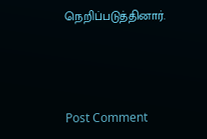நெறிப்படுத்தினார்.



Post Comment